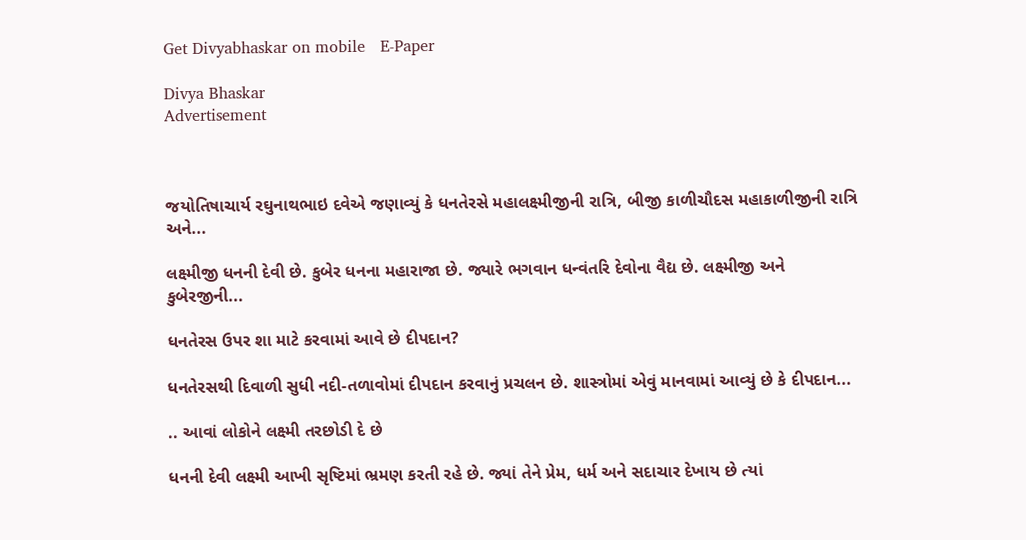Get Divyabhaskar on mobile   E-Paper

Divya Bhaskar
Advertisement



જયોતિષાચાર્ય રઘુનાથભાઇ દવેએ જણાવ્યું કે ધનતેરસે મહાલક્ષ્મીજીની રાત્રિ, બીજી કાળીચૌદસ મહાકાળીજીની રાત્રિ અને...

લક્ષ્મીજી ધનની દેવી છે. કુબેર ધનના મહારાજા છે. જ્યારે ભગવાન ધન્વંતરિ દેવોના વૈદ્ય છે. લક્ષ્મીજી અને કુબેરજીની...

ધનતેરસ ઉપર શા માટે કરવામાં આવે છે દીપદાન?

ધનતેરસથી દિવાળી સુધી નદી-તળાવોમાં દીપદાન કરવાનું પ્રચલન છે. શાસ્ત્રોમાં એવું માનવામાં આવ્યું છે કે દીપદાન...

.. આવાં લોકોને લક્ષ્મી તરછોડી દે છે

ધનની દેવી લક્ષ્મી આખી સૃષ્ટિમાં ભ્રમણ કરતી રહે છે. જ્યાં તેને પ્રેમ, ધર્મ અને સદાચાર દેખાય છે ત્યાં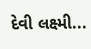દેવી લક્ષ્મી...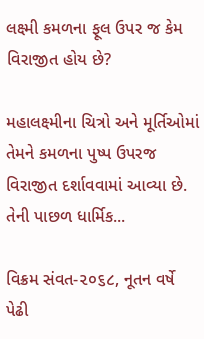લક્ષ્મી કમળના ફૂલ ઉપર જ કેમ વિરાજીત હોય છે?

મહાલક્ષ્મીના ચિત્રો અને મૂર્તિઓમાં તેમને કમળના પુષ્પ ઉપરજ વિરાજીત દર્શાવવામાં આવ્યા છે. તેની પાછળ ધાર્મિક...

વિક્રમ સંવત-૨૦૬૮, નૂતન વર્ષે પેઢી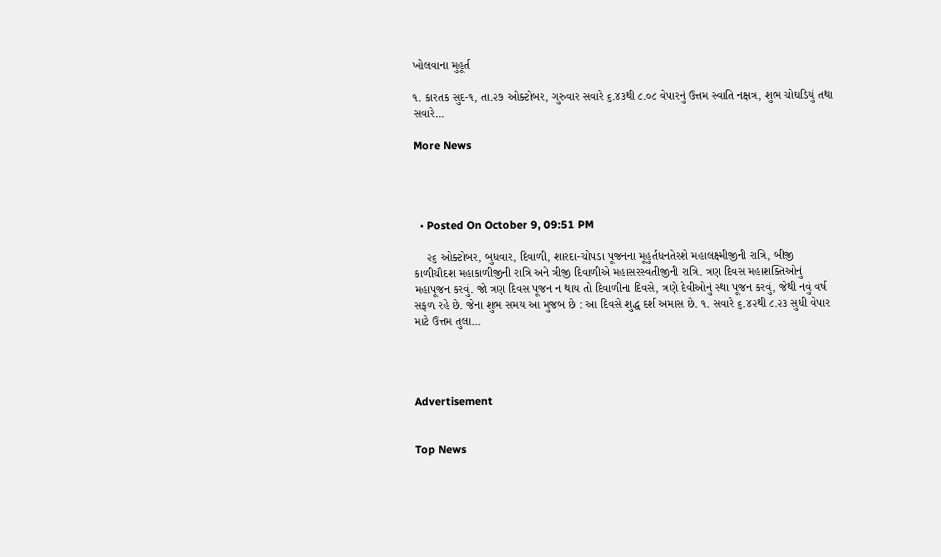ખોલવાના મુહૂર્ત

૧. કારતક સુદ-૧, તા.૨૭ ઓક્ટોબર, ગુરુવાર સવારે ૬.૪૩થી ૮.૦૮ વેપારનું ઉત્તમ સ્વાતિ નક્ષત્ર, શુભ ચોઘડિયું તથા સવારે...

More News




  • Posted On October 9, 09:51 PM

    ૨૬ ઓક્ટોબર, બુધવાર, દિવાળી, શારદા-ચોપડા પૂજનના મૂહુર્તધનતેરશે મહાલક્ષ્મીજીની રાત્રિ, બીજી કાળીચૌદશ મહાકાળીજીની રાત્રિ અને ત્રીજી દિવાળીએ મહાસરસ્વતીજીની રાત્રિ. ત્રણ દિવસ મહાશક્તિઓનું મહાપૂજન કરવું. જો ત્રણ દિવસ પૂજન ન થાય તો દિવાળીના દિવસે, ત્રણે દેવીઓનું સ્થા પૂજન કરવું, જેથી નવું વર્ષ સફળ રહે છે. જેના શુભ સમય આ મુજબ છે : આ દિવસે શુદ્ધ દર્શ અમાસ છે. ૧. સવારે ૬.૪૨થી ૮.૨૩ સુધી વેપાર માટે ઉત્તમ તુલા...




Advertisement


Top News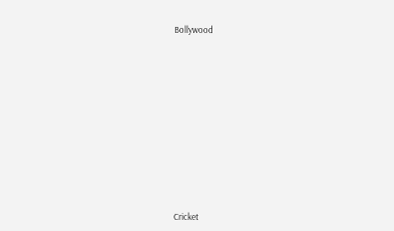Bollywood











Cricket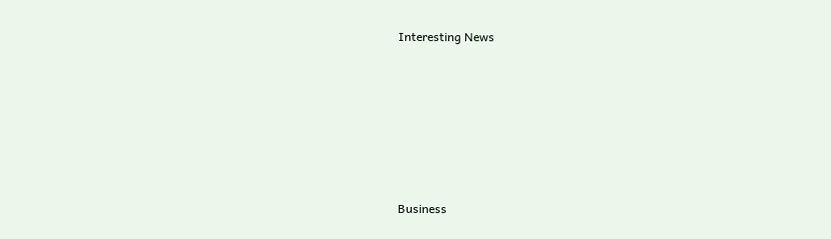Interesting News











Business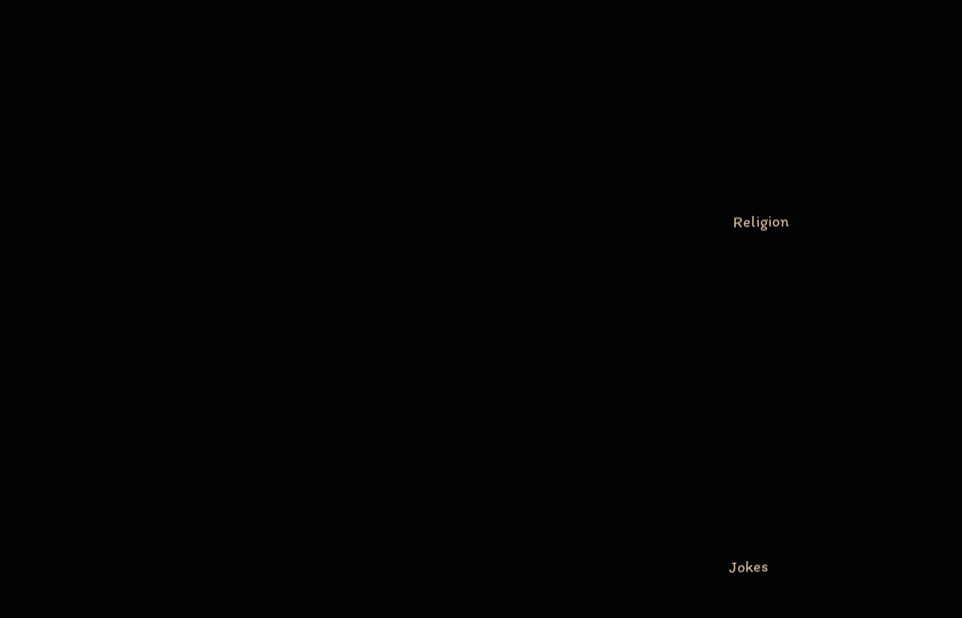Religion











Jokes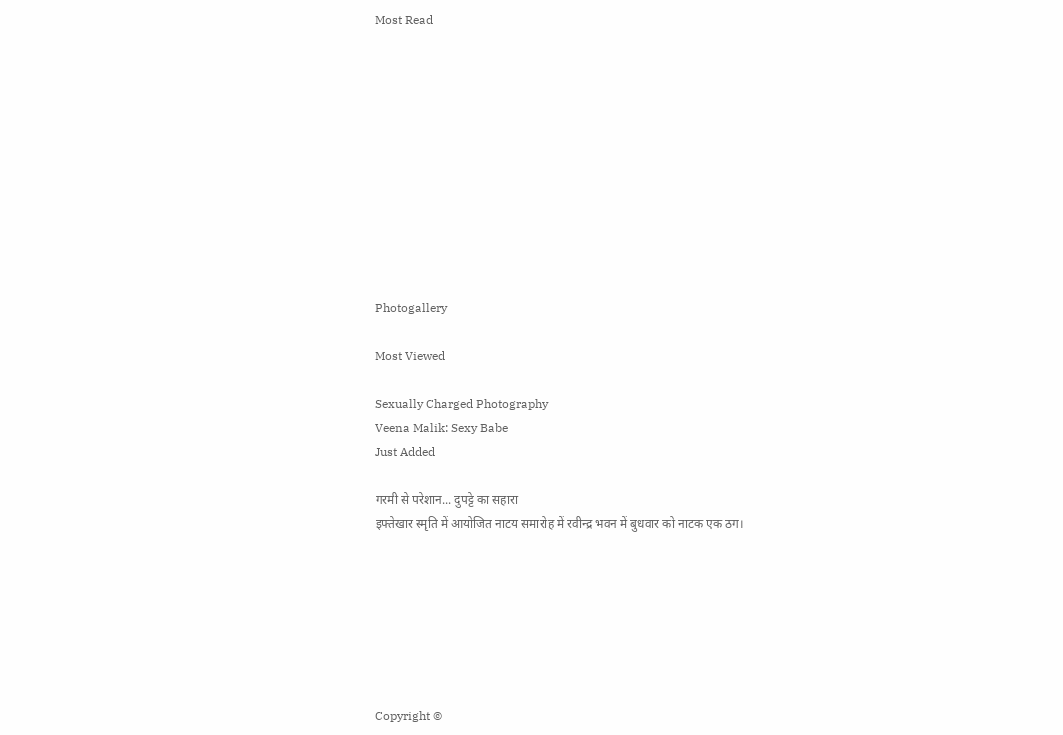Most Read











Photogallery

Most Viewed

Sexually Charged Photography
Veena Malik: Sexy Babe
Just Added

गरमी से परेशान... दुपट्टे का सहारा
इफ्तेखार स्मृति में आयोजित नाटय समारोह में रवीन्द्र भवन में बुधवार को नाटक एक ठग।







Copyright ©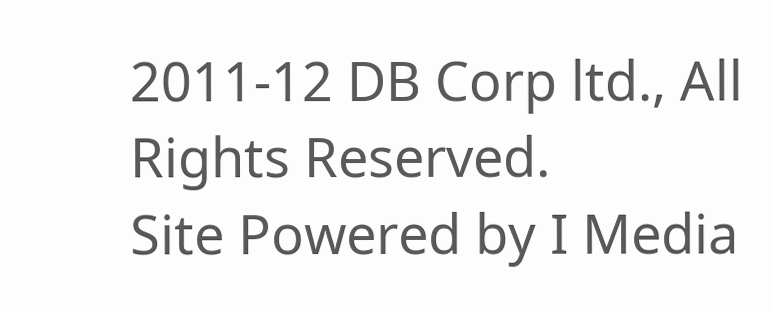2011-12 DB Corp ltd., All Rights Reserved.
Site Powered by I Media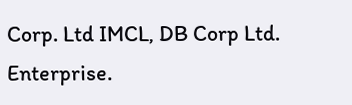Corp. Ltd IMCL, DB Corp Ltd. Enterprise.